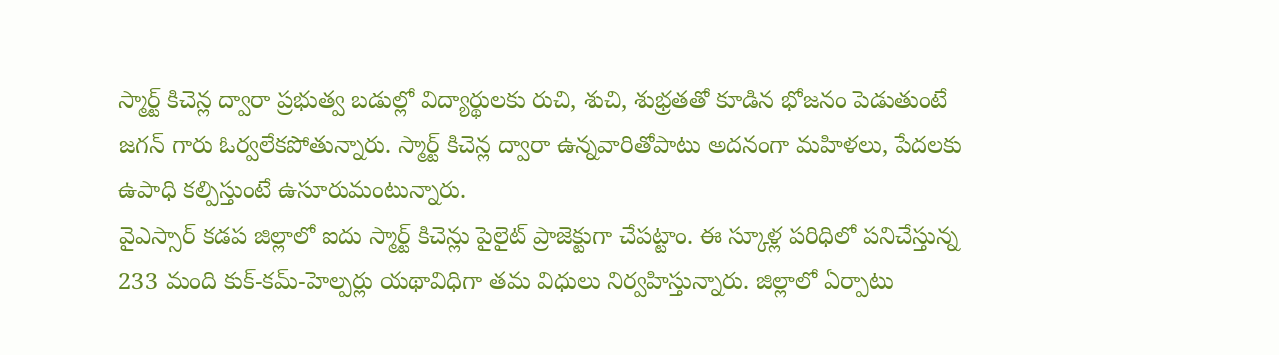స్మార్ట్ కిచెన్ల ద్వారా ప్రభుత్వ బడుల్లో విద్యార్థులకు రుచి, శుచి, శుభ్రతతో కూడిన భోజనం పెడుతుంటే జగన్ గారు ఓర్వలేకపోతున్నారు. స్మార్ట్ కిచెన్ల ద్వారా ఉన్నవారితోపాటు అదనంగా మహిళలు, పేదలకు ఉపాధి కల్పిస్తుంటే ఉసూరుమంటున్నారు.
వైఎస్సార్ కడప జిల్లాలో ఐదు స్మార్ట్ కిచెన్లు పైలైట్ ప్రాజెక్టుగా చేపట్టాం. ఈ స్కూళ్ల పరిధిలో పనిచేస్తున్న 233 మంది కుక్-కమ్-హెల్పర్లు యథావిధిగా తమ విధులు నిర్వహిస్తున్నారు. జిల్లాలో ఏర్పాటు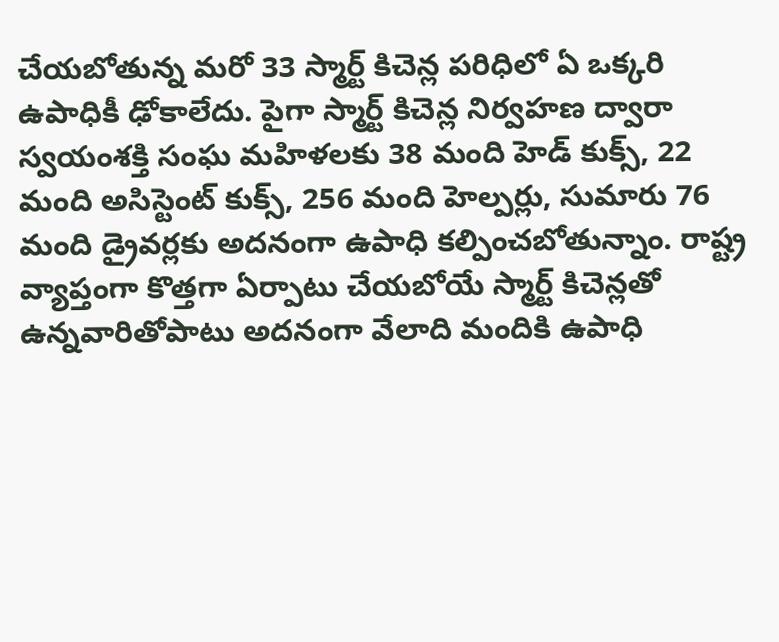చేయబోతున్న మరో 33 స్మార్ట్ కిచెన్ల పరిధిలో ఏ ఒక్కరి ఉపాధికీ ఢోకాలేదు. పైగా స్మార్ట్ కిచెన్ల నిర్వహణ ద్వారా స్వయంశక్తి సంఘ మహిళలకు 38 మంది హెడ్ కుక్స్, 22 మంది అసిస్టెంట్ కుక్స్, 256 మంది హెల్పర్లు, సుమారు 76 మంది డ్రైవర్లకు అదనంగా ఉపాధి కల్పించబోతున్నాం. రాష్ట్ర వ్యాప్తంగా కొత్తగా ఏర్పాటు చేయబోయే స్మార్ట్ కిచెన్లతో ఉన్నవారితోపాటు అదనంగా వేలాది మందికి ఉపాధి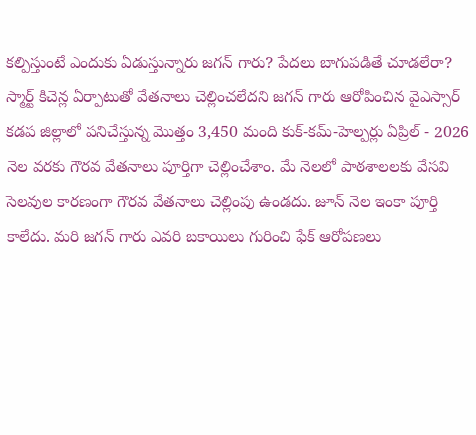కల్పిస్తుంటే ఎందుకు ఏడుస్తున్నారు జగన్ గారు? పేదలు బాగుపడితే చూడలేరా?
స్మార్ట్ కిచెన్ల ఏర్పాటుతో వేతనాలు చెల్లించలేదని జగన్ గారు ఆరోపించిన వైఎస్సార్ కడప జిల్లాలో పనిచేస్తున్న మొత్తం 3,450 మంది కుక్-కమ్-హెల్పర్లు ఏప్రిల్ - 2026 నెల వరకు గౌరవ వేతనాలు పూర్తిగా చెల్లించేశాం. మే నెలలో పాఠశాలలకు వేసవి సెలవుల కారణంగా గౌరవ వేతనాలు చెల్లింపు ఉండదు. జూన్ నెల ఇంకా పూర్తి కాలేదు. మరి జగన్ గారు ఎవరి బకాయిలు గురించి ఫేక్ ఆరోపణలు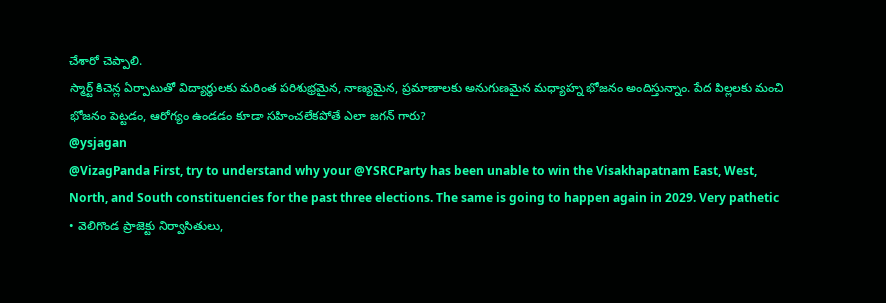చేశారో చెప్పాలి.
స్మార్ట్ కిచెన్ల ఏర్పాటుతో విద్యార్థులకు మరింత పరిశుభ్రమైన, నాణ్యమైన, ప్రమాణాలకు అనుగుణమైన మధ్యాహ్న భోజనం అందిస్తున్నాం. పేద పిల్లలకు మంచి భోజనం పెట్టడం, ఆరోగ్యం ఉండడం కూడా సహించలేకపోతే ఎలా జగన్ గారు?
@ysjagan
@VizagPanda First, try to understand why your @YSRCParty has been unable to win the Visakhapatnam East, West, North, and South constituencies for the past three elections. The same is going to happen again in 2029. Very pathetic
• వెలిగొండ ప్రాజెక్టు నిర్వాసితులు,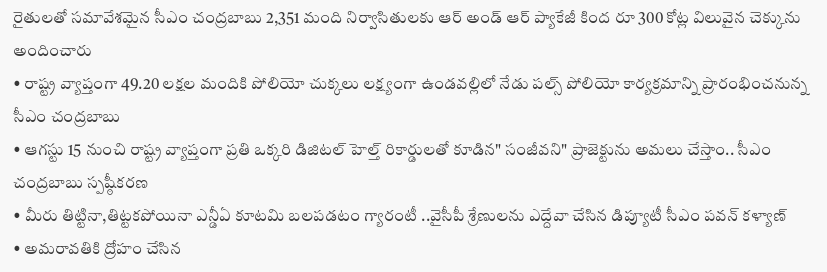రైతులతో సమావేశమైన సీఎం చంద్రబాబు 2,351 మంది నిర్వాసితులకు ఆర్ అండ్ ఆర్ ప్యాకేజీ కింద రూ 300 కోట్ల విలువైన చెక్కును అందించారు
• రాష్ట్ర వ్యాప్తంగా 49.20 లక్షల మందికి పోలియో చుక్కలు లక్ష్యంగా ఉండవల్లిలో నేడు పల్స్ పోలియో కార్యక్రమాన్ని ప్రారంభించనున్న సీఎం చంద్రబాబు
• ఆగస్టు 15 నుంచి రాష్ట్ర వ్యాప్తంగా ప్రతి ఒక్కరి డిజిటల్ హెల్త్ రికార్డులతో కూడిన" సంజీవని" ప్రాజెక్టును అమలు చేస్తాం.. సీఎం చంద్రబాబు స్పష్ఠీకరణ
• మీరు తిట్టినా,తిట్టకపోయినా ఎన్డీఏ కూటమి బలపడటం గ్యారంటీ ..వైసీపీ శ్రేణులను ఎద్దేవా చేసిన డిప్యూటీ సీఎం పవన్ కళ్యాణ్
• అమరావతికి ద్రోహం చేసిన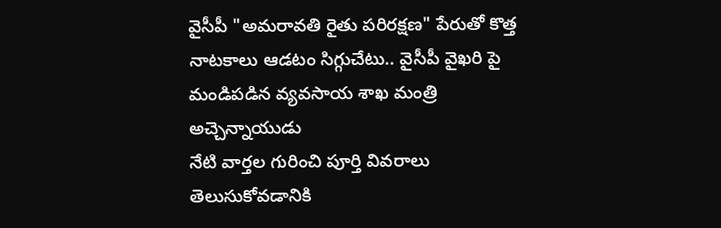వైసీపీ "అమరావతి రైతు పరిరక్షణ" పేరుతో కొత్త నాటకాలు ఆడటం సిగ్గుచేటు.. వైసీపీ వైఖరి పై మండిపడిన వ్యవసాయ శాఖ మంత్రి అచ్చెన్నాయుడు
నేటి వార్తల గురించి పూర్తి వివరాలు తెలుసుకోవడానికి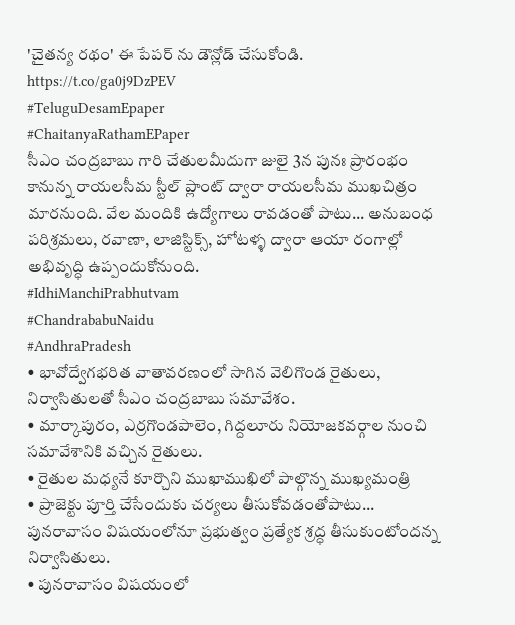'చైతన్య రథం' ఈ పేపర్ ను డౌన్లోడ్ చేసుకోండి.
https://t.co/ga0j9DzPEV
#TeluguDesamEpaper
#ChaitanyaRathamEPaper
సీఎం చంద్రబాబు గారి చేతులమీదుగా జులై 3న పునః ప్రారంభం కానున్న రాయలసీమ స్టీల్ ప్లాంట్ ద్వారా రాయలసీమ ముఖచిత్రం మారనుంది. వేల మందికి ఉద్యోగాలు రావడంతో పాటు... అనుబంధ పరిశ్రమలు, రవాణా, లాజిస్టిక్స్, హోటళ్ళ ద్వారా ఆయా రంగాల్లో అభివృద్ధి ఉప్పందుకోనుంది.
#IdhiManchiPrabhutvam
#ChandrababuNaidu
#AndhraPradesh
• భావోద్వేగభరిత వాతావరణంలో సాగిన వెలిగొండ రైతులు, నిర్వాసితులతో సీఎం చంద్రబాబు సమావేశం.
• మార్కాపురం, ఎర్రగొండపాలెం, గిద్దలూరు నియోజకవర్గాల నుంచి సమావేశానికి వచ్చిన రైతులు.
• రైతుల మధ్యనే కూర్చొని ముఖాముఖిలో పాల్గొన్న ముఖ్యమంత్రి
• ప్రాజెక్టు పూర్తి చేసేందుకు చర్యలు తీసుకోవడంతోపాటు... పునరావాసం విషయంలోనూ ప్రభుత్వం ప్రత్యేక శ్రద్ధ తీసుకుంటోందన్న నిర్వాసితులు.
• పునరావాసం విషయంలో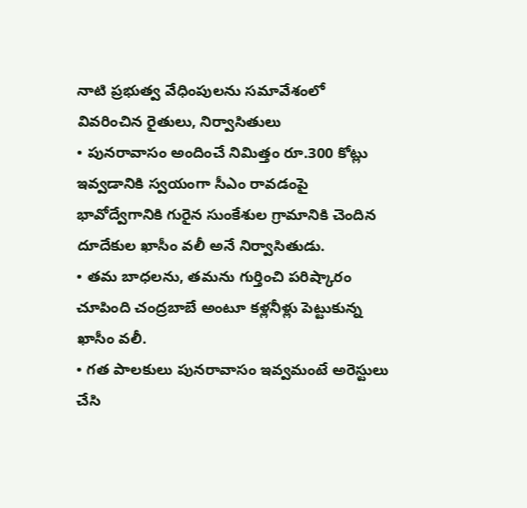నాటి ప్రభుత్వ వేధింపులను సమావేశంలో వివరించిన రైతులు, నిర్వాసితులు
• పునరావాసం అందించే నిమిత్తం రూ.300 కోట్లు ఇవ్వడానికి స్వయంగా సీఎం రావడంపై భావోద్వేగానికి గురైన సుంకేశుల గ్రామానికి చెందిన దూదేకుల ఖాసీం వలీ అనే నిర్వాసితుడు.
• తమ బాధలను, తమను గుర్తించి పరిష్కారం చూపింది చంద్రబాబే అంటూ కళ్లనీళ్లు పెట్టుకున్న ఖాసీం వలీ.
• గత పాలకులు పునరావాసం ఇవ్వమంటే అరెస్టులు చేసి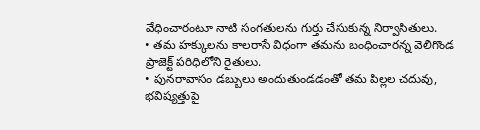వేధించారంటూ నాటి సంగతులను గుర్తు చేసుకున్న నిర్వాసితులు.
• తమ హక్కులను కాలరాసే విధంగా తమను బంధించారన్న వెలిగొండ ప్రాజెక్ట్ పరిధిలోని రైతులు.
• పునరావాసం డబ్బులు అందుతుండడంతో తమ పిల్లల చదువు, భవిష్యత్తుపై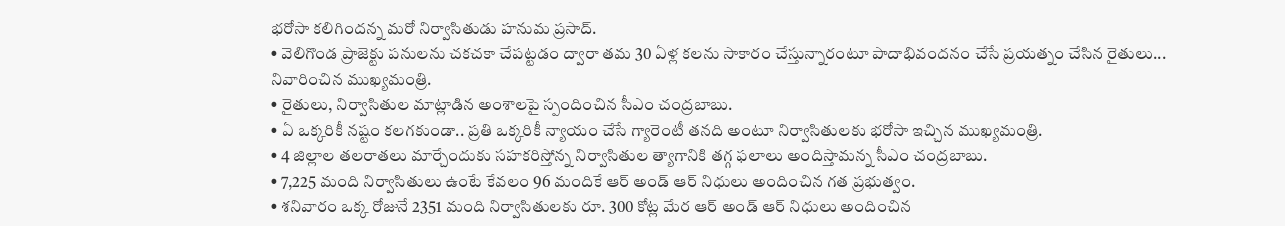భరోసా కలిగిందన్న మరో నిర్వాసితుడు హనుమ ప్రసాద్.
• వెలిగొండ ప్రాజెక్టు పనులను చకచకా చేపట్టడం ద్వారా తమ 30 ఏళ్ల కలను సాకారం చేస్తున్నారంటూ పాదాభివందనం చేసే ప్రయత్నం చేసిన రైతులు... నివారించిన ముఖ్యమంత్రి.
• రైతులు, నిర్వాసితుల మాట్లాడిన అంశాలపై స్పందించిన సీఎం చంద్రబాబు.
• ఏ ఒక్కరికీ నష్టం కలగకుండా.. ప్రతి ఒక్కరికీ న్యాయం చేసే గ్యారెంటీ తనది అంటూ నిర్వాసితులకు భరోసా ఇచ్చిన ముఖ్యమంత్రి.
• 4 జిల్లాల తలరాతలు మార్చేందుకు సహకరిస్తోన్న నిర్వాసితుల త్యాగానికి తగ్గ ఫలాలు అందిస్తామన్న సీఎం చంద్రబాబు.
• 7,225 మంది నిర్వాసితులు ఉంటే కేవలం 96 మందికే ఆర్ అండ్ ఆర్ నిధులు అందించిన గత ప్రభుత్వం.
• శనివారం ఒక్క రోజునే 2351 మంది నిర్వాసితులకు రూ. 300 కోట్ల మేర ఆర్ అండ్ ఆర్ నిధులు అందించిన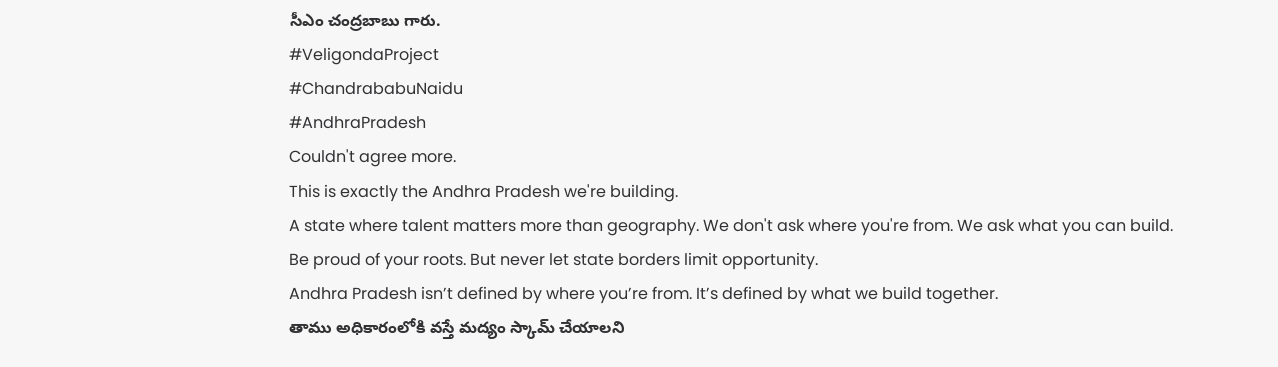సీఎం చంద్రబాబు గారు.
#VeligondaProject
#ChandrababuNaidu
#AndhraPradesh
Couldn't agree more.
This is exactly the Andhra Pradesh we're building.
A state where talent matters more than geography. We don't ask where you're from. We ask what you can build.
Be proud of your roots. But never let state borders limit opportunity.
Andhra Pradesh isn’t defined by where you’re from. It’s defined by what we build together.
తాము అధికారంలోకి వస్తే మద్యం స్కామ్ చేయాలని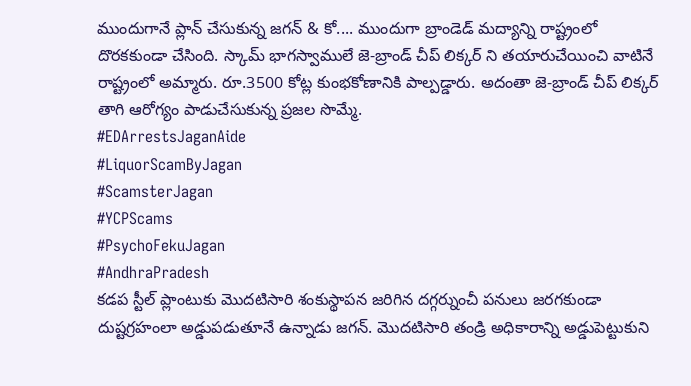ముందుగానే ప్లాన్ చేసుకున్న జగన్ & కో.... ముందుగా బ్రాండెడ్ మద్యాన్ని రాష్ట్రంలో దొరకకుండా చేసింది. స్కామ్ భాగస్వాములే జె-బ్రాండ్ చీప్ లిక్కర్ ని తయారుచేయించి వాటినే రాష్ట్రంలో అమ్మారు. రూ.3500 కోట్ల కుంభకోణానికి పాల్పడ్డారు. అదంతా జె-బ్రాండ్ చీప్ లిక్కర్ తాగి ఆరోగ్యం పాడుచేసుకున్న ప్రజల సొమ్మే.
#EDArrestsJaganAide
#LiquorScamByJagan
#ScamsterJagan
#YCPScams
#PsychoFekuJagan
#AndhraPradesh
కడప స్టీల్ ప్లాంటుకు మొదటిసారి శంకుస్థాపన జరిగిన దగ్గర్నుంచీ పనులు జరగకుండా దుష్టగ్రహంలా అడ్డుపడుతూనే ఉన్నాడు జగన్. మొదటిసారి తండ్రి అధికారాన్ని అడ్డుపెట్టుకుని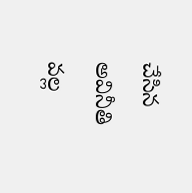చేసిన అవినీతి వల్ల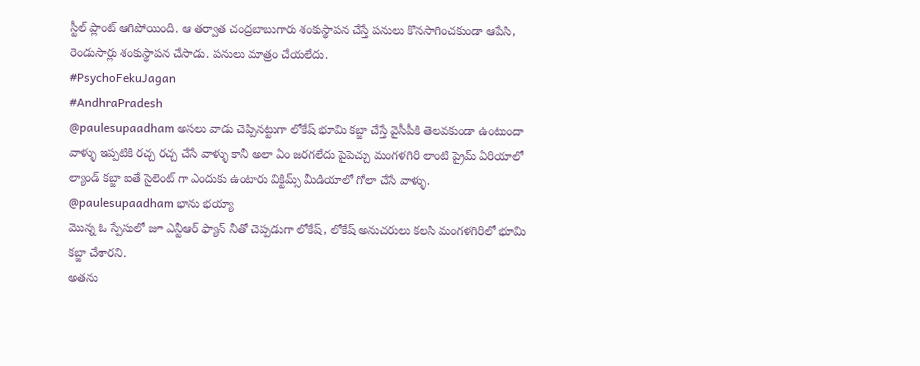స్టీల్ ప్లాంట్ ఆగిపోయింది. ఆ తర్వాత చంద్రబాబుగారు శంకుస్థాపన చేస్తే పనులు కొనసాగించకుండా ఆపేసి, రెండుసార్లు శంకుస్థాపన చేసాడు. పనులు మాత్రం చేయలేదు.
#PsychoFekuJagan
#AndhraPradesh
@paulesupaadham అసలు వాడు చెప్పినట్టుగా లోకేష్ భూమి కబ్జా చేస్తే వైసీపీకి తెలవకుండా ఉంటుందా వాళ్ళు ఇప్పటికి రచ్చ రచ్చ చేసే వాళ్ళు కానీ అలా ఏం జరగలేదు పైపెచ్చు మంగళగిరి లాంటి ప్రైమ్ ఏరియాలో ల్యాండ్ కబ్జా ఐతే సైలెంట్ గా ఎందుకు ఉంటారు విక్టిమ్స్ మీడియాలో గోలా చేసే వాళ్ళు.
@paulesupaadham భాను భయ్యా
మొన్న ఓ స్పేసులో జూ ఎన్టీఆర్ ఫ్యాన్ నీతో చెప్పడుగా లోకేష్, లోకేష్ అనుచరులు కలసి మంగళగిరిలో భూమి కబ్జా చేశారని.
అతను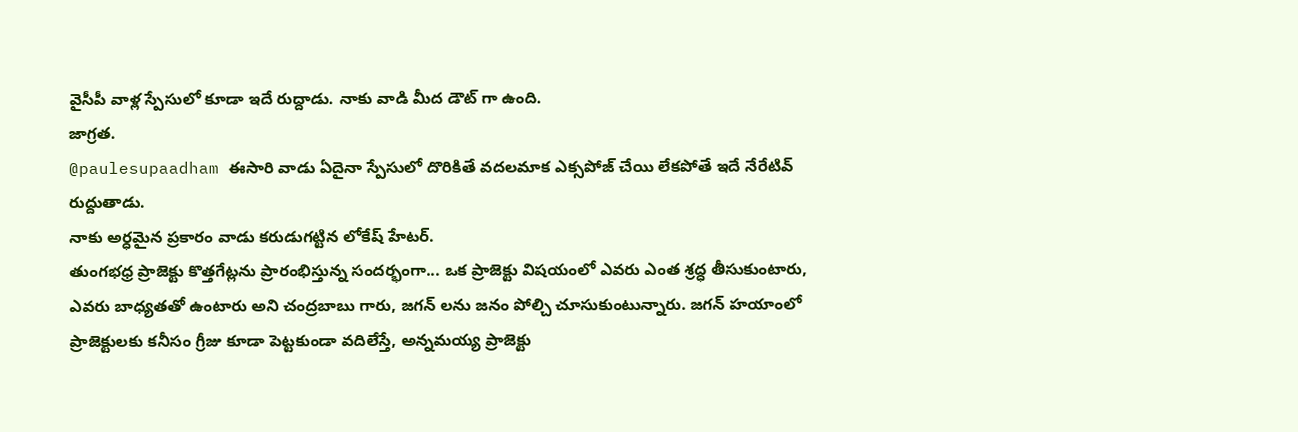వైసీపీ వాళ్ల స్పేసులో కూడా ఇదే రుద్దాడు. నాకు వాడి మీద డౌట్ గా ఉంది.
జాగ్రత.
@paulesupaadham ఈసారి వాడు ఏదైనా స్పేసులో దొరికితే వదలమాక ఎక్సపోజ్ చేయి లేకపోతే ఇదే నేరేటివ్ రుద్దుతాడు.
నాకు అర్ధమైన ప్రకారం వాడు కరుడుగట్టిన లోకేష్ హేటర్.
తుంగభధ్ర ప్రాజెక్టు కొత్తగేట్లను ప్రారంభిస్తున్న సందర్భంగా... ఒక ప్రాజెక్టు విషయంలో ఎవరు ఎంత శ్రద్ధ తీసుకుంటారు, ఎవరు బాధ్యతతో ఉంటారు అని చంద్రబాబు గారు, జగన్ లను జనం పోల్చి చూసుకుంటున్నారు. జగన్ హయాంలో ప్రాజెక్టులకు కనీసం గ్రీజు కూడా పెట్టకుండా వదిలేస్తే, అన్నమయ్య ప్రాజెక్టు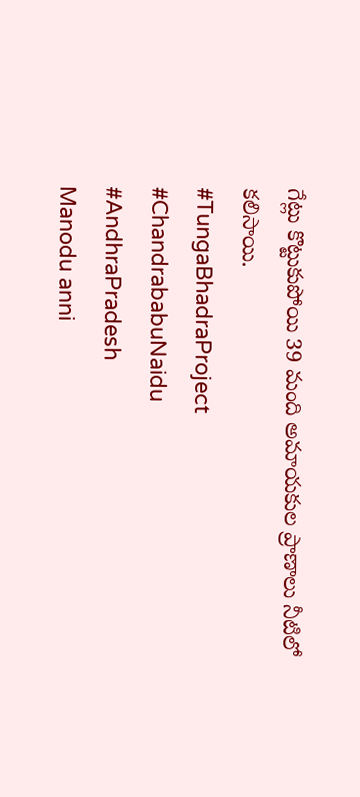గేట్లు కొట్టుకుపోయి 39 మంది అమాయకుల ప్రాణాలు నీటిలో కలిసాయి.
#TungaBhadraProject
#ChandrababuNaidu
#AndhraPradesh
Manodu anni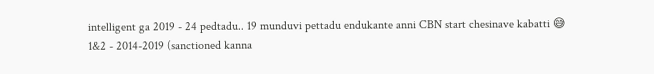intelligent ga 2019 - 24 pedtadu.. 19 munduvi pettadu endukante anni CBN start chesinave kabatti 😅
1&2 - 2014-2019 (sanctioned kanna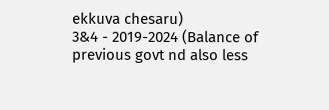ekkuva chesaru)
3&4 - 2019-2024 (Balance of previous govt nd also less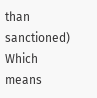than sanctioned)
Which means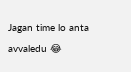Jagan time lo anta avvaledu 😂